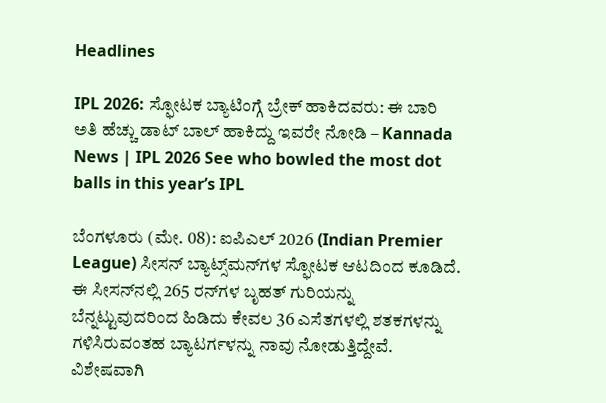Headlines

IPL 2026: ಸ್ಫೋಟಕ ಬ್ಯಾಟಿಂಗ್ಗೆ ಬ್ರೇಕ್ ಹಾಕಿದವರು: ಈ ಬಾರಿ ಅತಿ ಹೆಚ್ಚು ಡಾಟ್ ಬಾಲ್ ಹಾಕಿದ್ದು ಇವರೇ ನೋಡಿ – Kannada News | IPL 2026 See who bowled the most dot balls in this year’s IPL

ಬೆಂಗಳೂರು (ಮೇ. 08): ಐಪಿಎಲ್ 2026 (Indian Premier League) ಸೀಸನ್ ಬ್ಯಾಟ್ಸ್‌ಮನ್‌ಗಳ ಸ್ಫೋಟಕ ಆಟದಿಂದ ಕೂಡಿದೆ. ಈ ಸೀಸನ್‌ನಲ್ಲಿ 265 ರನ್‌ಗಳ ಬೃಹತ್ ಗುರಿಯನ್ನು ಬೆನ್ನಟ್ಟುವುದರಿಂದ ಹಿಡಿದು ಕೇವಲ 36 ಎಸೆತಗಳಲ್ಲಿ ಶತಕಗಳನ್ನು ಗಳಿಸಿರುವಂತಹ ಬ್ಯಾಟರ್ಗಳನ್ನು ನಾವು ನೋಡುತ್ತಿದ್ದೇವೆ. ವಿಶೇಷವಾಗಿ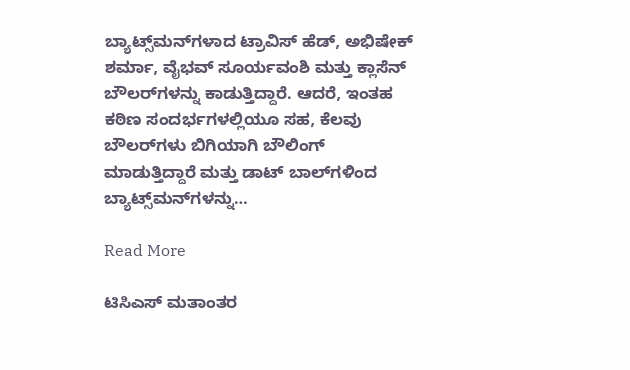ಬ್ಯಾಟ್ಸ್‌ಮನ್‌ಗಳಾದ ಟ್ರಾವಿಸ್ ಹೆಡ್, ಅಭಿಷೇಕ್ ಶರ್ಮಾ, ವೈಭವ್ ಸೂರ್ಯವಂಶಿ ಮತ್ತು ಕ್ಲಾಸೆನ್ ಬೌಲರ್‌ಗಳನ್ನು ಕಾಡುತ್ತಿದ್ದಾರೆ. ಆದರೆ, ಇಂತಹ ಕಠಿಣ ಸಂದರ್ಭಗಳಲ್ಲಿಯೂ ಸಹ, ಕೆಲವು ಬೌಲರ್‌ಗಳು ಬಿಗಿಯಾಗಿ ಬೌಲಿಂಗ್ ಮಾಡುತ್ತಿದ್ದಾರೆ ಮತ್ತು ಡಾಟ್ ಬಾಲ್‌ಗಳಿಂದ ಬ್ಯಾಟ್ಸ್‌ಮನ್‌ಗಳನ್ನು…

Read More

ಟಿಸಿಎಸ್ ಮತಾಂತರ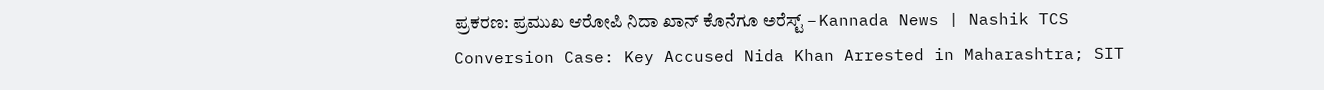ಪ್ರಕರಣ: ಪ್ರಮುಖ ಆರೋಪಿ ನಿದಾ ಖಾನ್ ಕೊನೆಗೂ ಅರೆಸ್ಟ್ – Kannada News | Nashik TCS Conversion Case: Key Accused Nida Khan Arrested in Maharashtra; SIT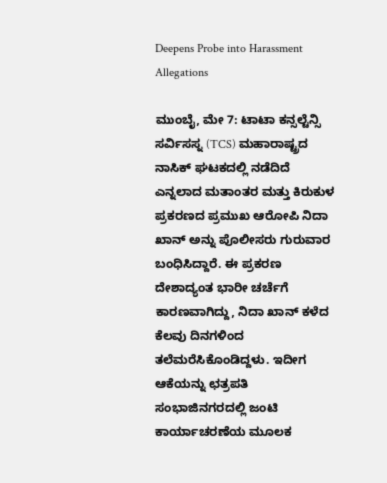Deepens Probe into Harassment Allegations

ಮುಂಬೈ, ಮೇ 7: ಟಾಟಾ ಕನ್ಸಲ್ಟೆನ್ಸಿ ಸರ್ವಿಸಸ್ನ (TCS) ಮಹಾರಾಷ್ಟ್ರದ ನಾಸಿಕ್‌ ಘಟಕದಲ್ಲಿ ನಡೆದಿದೆ ಎನ್ನಲಾದ ಮತಾಂತರ ಮತ್ತು ಕಿರುಕುಳ ಪ್ರಕರಣದ ಪ್ರಮುಖ ಆರೋಪಿ ನಿದಾ ಖಾನ್ ಅನ್ನು ಪೊಲೀಸರು ಗುರುವಾರ ಬಂಧಿಸಿದ್ದಾರೆ. ಈ ಪ್ರಕರಣ ದೇಶಾದ್ಯಂತ ಭಾರೀ ಚರ್ಚೆಗೆ ಕಾರಣವಾಗಿದ್ದು, ನಿದಾ ಖಾನ್ ಕಳೆದ ಕೆಲವು ದಿನಗಳಿಂದ ತಲೆಮರೆಸಿಕೊಂಡಿದ್ದಳು. ಇದೀಗ ಆಕೆಯನ್ನು ಛತ್ರಪತಿ ಸಂಭಾಜಿನಗರದಲ್ಲಿ ಜಂಟಿ ಕಾರ್ಯಾಚರಣೆಯ ಮೂಲಕ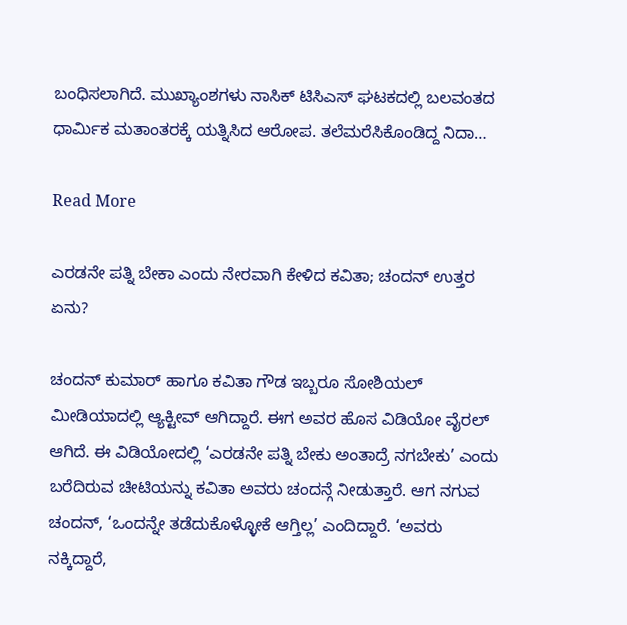ಬಂಧಿಸಲಾಗಿದೆ. ಮುಖ್ಯಾಂಶಗಳು ನಾಸಿಕ್ ಟಿಸಿಎಸ್ ಘಟಕದಲ್ಲಿ ಬಲವಂತದ ಧಾರ್ಮಿಕ ಮತಾಂತರಕ್ಕೆ ಯತ್ನಿಸಿದ ಆರೋಪ. ತಲೆಮರೆಸಿಕೊಂಡಿದ್ದ ನಿದಾ…

Read More

ಎರಡನೇ ಪತ್ನಿ ಬೇಕಾ ಎಂದು ನೇರವಾಗಿ ಕೇಳಿದ ಕವಿತಾ; ಚಂದನ್ ಉತ್ತರ ಏನು?

ಚಂದನ್ ಕುಮಾರ್ ಹಾಗೂ ಕವಿತಾ ಗೌಡ ಇಬ್ಬರೂ ಸೋಶಿಯಲ್ ಮೀಡಿಯಾದಲ್ಲಿ ಆ್ಯಕ್ಟೀವ್ ಆಗಿದ್ದಾರೆ. ಈಗ ಅವರ ಹೊಸ ವಿಡಿಯೋ ವೈರಲ್ ಆಗಿದೆ. ಈ ವಿಡಿಯೋದಲ್ಲಿ ‘ಎರಡನೇ ಪತ್ನಿ ಬೇಕು ಅಂತಾದ್ರೆ ನಗಬೇಕು’ ಎಂದು ಬರೆದಿರುವ ಚೀಟಿಯನ್ನು ಕವಿತಾ ಅವರು ಚಂದನ್ಗೆ ನೀಡುತ್ತಾರೆ. ಆಗ ನಗುವ ಚಂದನ್, ‘ಒಂದನ್ನೇ ತಡೆದುಕೊಳ್ಳೋಕೆ ಆಗ್ತಿಲ್ಲ’ ಎಂದಿದ್ದಾರೆ. ‘ಅವರು ನಕ್ಕಿದ್ದಾರೆ,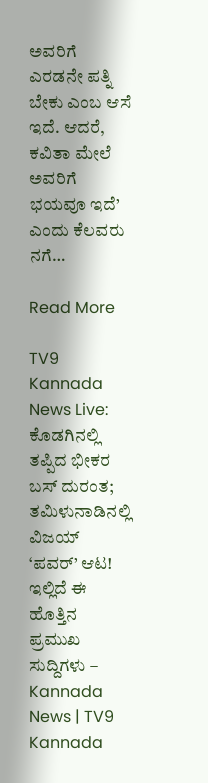ಅವರಿಗೆ ಎರಡನೇ ಪತ್ನಿ ಬೇಕು ಎಂಬ ಆಸೆ ಇದೆ. ಆದರೆ, ಕವಿತಾ ಮೇಲೆ ಅವರಿಗೆ ಭಯವೂ ಇದೆ’ ಎಂದು ಕೆಲವರು ನಗೆ…

Read More

TV9 Kannada News Live: ಕೊಡಗಿನಲ್ಲಿ ತಪ್ಪಿದ ಭೀಕರ ಬಸ್ ದುರಂತ; ತಮಿಳುನಾಡಿನಲ್ಲಿ ವಿಜಯ್ ‘ಪವರ್’ ಆಟ! ಇಲ್ಲಿದೆ ಈ ಹೊತ್ತಿನ ಪ್ರಮುಖ ಸುದ್ದಿಗಳು – Kannada News | TV9 Kannada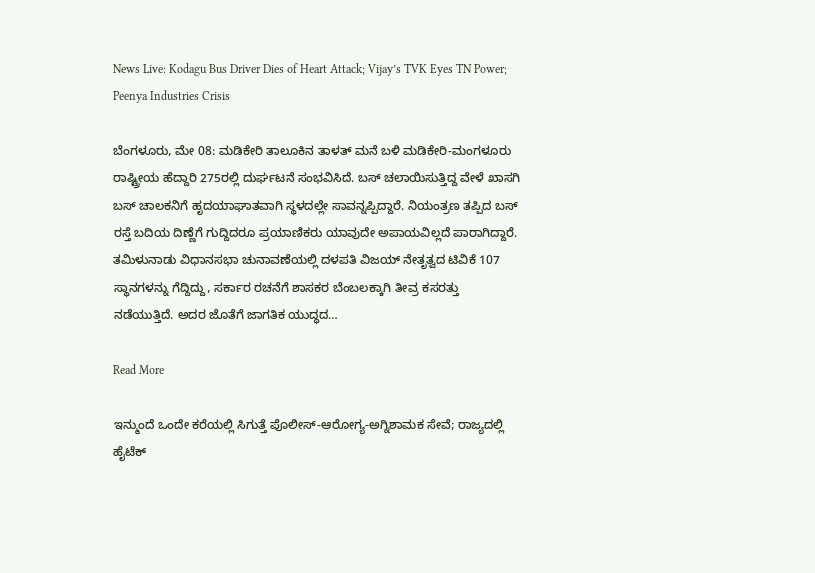News Live: Kodagu Bus Driver Dies of Heart Attack; Vijay’s TVK Eyes TN Power; Peenya Industries Crisis

ಬೆಂಗಳೂರು, ಮೇ 08: ಮಡಿಕೇರಿ ತಾಲೂಕಿನ ತಾಳತ್ ಮನೆ ಬಳಿ ಮಡಿಕೇರಿ-ಮಂಗಳೂರು ರಾಷ್ಟ್ರೀಯ ಹೆದ್ದಾರಿ 275ರಲ್ಲಿ ದುರ್ಘಟನೆ ಸಂಭವಿಸಿದೆ. ಬಸ್ ಚಲಾಯಿಸುತ್ತಿದ್ದ ವೇಳೆ ಖಾಸಗಿ ಬಸ್ ಚಾಲಕನಿಗೆ ಹೃದಯಾಘಾತವಾಗಿ ಸ್ಥಳದಲ್ಲೇ ಸಾವನ್ನಪ್ಪಿದ್ದಾರೆ. ನಿಯಂತ್ರಣ ತಪ್ಪಿದ ಬಸ್ ರಸ್ತೆ ಬದಿಯ ದಿಣ್ಣೆಗೆ ಗುದ್ದಿದರೂ ಪ್ರಯಾಣಿಕರು ಯಾವುದೇ ಅಪಾಯವಿಲ್ಲದೆ ಪಾರಾಗಿದ್ದಾರೆ. ತಮಿಳುನಾಡು ವಿಧಾನಸಭಾ ಚುನಾವಣೆಯಲ್ಲಿ ದಳಪತಿ ವಿಜಯ್ ನೇತೃತ್ವದ ಟಿವಿಕೆ 107 ಸ್ಥಾನಗಳನ್ನು ಗೆದ್ದಿದ್ದು, ಸರ್ಕಾರ ರಚನೆಗೆ ಶಾಸಕರ ಬೆಂಬಲಕ್ಕಾಗಿ ತೀವ್ರ ಕಸರತ್ತು ನಡೆಯುತ್ತಿದೆ. ಅದರ ಜೊತೆಗೆ ಜಾಗತಿಕ ಯುದ್ಧದ…

Read More

ಇನ್ಮುಂದೆ ಒಂದೇ ಕರೆಯಲ್ಲಿ ಸಿಗುತ್ತೆ ಪೊಲೀಸ್-ಆರೋಗ್ಯ-ಅಗ್ನಿಶಾಮಕ ಸೇವೆ; ರಾಜ್ಯದಲ್ಲಿ ಹೈಟೆಕ್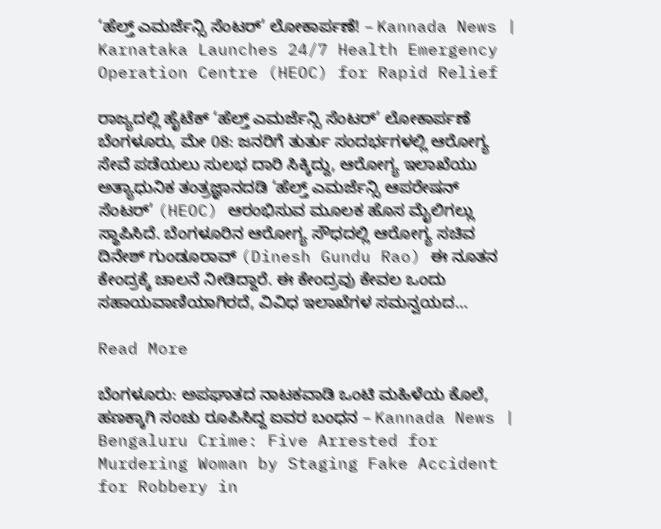‘ಹೆಲ್ತ್ ಎಮರ್ಜೆನ್ಸಿ ಸೆಂಟರ್’ ಲೋಕಾರ್ಪಣೆ! – Kannada News | Karnataka Launches 24/7 Health Emergency Operation Centre (HEOC) for Rapid Relief

ರಾಜ್ಯದಲ್ಲಿ ಹೈಟೆಕ್ ‘ಹೆಲ್ತ್ ಎಮರ್ಜೆನ್ಸಿ ಸೆಂಟರ್’ ಲೋಕಾರ್ಪಣೆ ಬೆಂಗಳೂರು, ಮೇ 08: ಜನರಿಗೆ ತುರ್ತು ಸಂದರ್ಭಗಳಲ್ಲಿ ಆರೋಗ್ಯ ಸೇವೆ ಪಡೆಯಲು ಸುಲಭ ದಾರಿ ಸಿಕ್ಕಿದ್ದು, ಆರೋಗ್ಯ ಇಲಾಖೆಯು ಅತ್ಯಾಧುನಿಕ ತಂತ್ರಜ್ಞಾನದಡಿ ‘ಹೆಲ್ತ್ ಎಮರ್ಜೆನ್ಸಿ ಆಪರೇಷನ್ ಸೆಂಟರ್’ (HEOC) ಆರಂಭಿಸುವ ಮೂಲಕ ಹೊಸ ಮೈಲಿಗಲ್ಲು ಸ್ಥಾಪಿಸಿದೆ. ಬೆಂಗಳೂರಿನ ಆರೋಗ್ಯ ಸೌಧದಲ್ಲಿ ಆರೋಗ್ಯ ಸಚಿವ ದಿನೇಶ್ ಗುಂಡೂರಾವ್ (Dinesh Gundu Rao) ಈ ನೂತನ ಕೇಂದ್ರಕ್ಕೆ ಚಾಲನೆ ನೀಡಿದ್ದಾರೆ. ಈ ಕೇಂದ್ರವು ಕೇವಲ ಒಂದು ಸಹಾಯವಾಣಿಯಾಗಿರದೆ, ವಿವಿಧ ಇಲಾಖೆಗಳ ಸಮನ್ವಯದ…

Read More

ಬೆಂಗಳೂರು: ಅಪಘಾತದ ನಾಟಕವಾಡಿ ಒಂಟಿ ಮಹಿಳೆಯ ಕೊಲೆ, ಹಣಕ್ಕಾಗಿ ಸಂಚು ರೂಪಿಸಿದ್ದ ಐವರ ಬಂಧನ – Kannada News | Bengaluru Crime: Five Arrested for Murdering Woman by Staging Fake Accident for Robbery in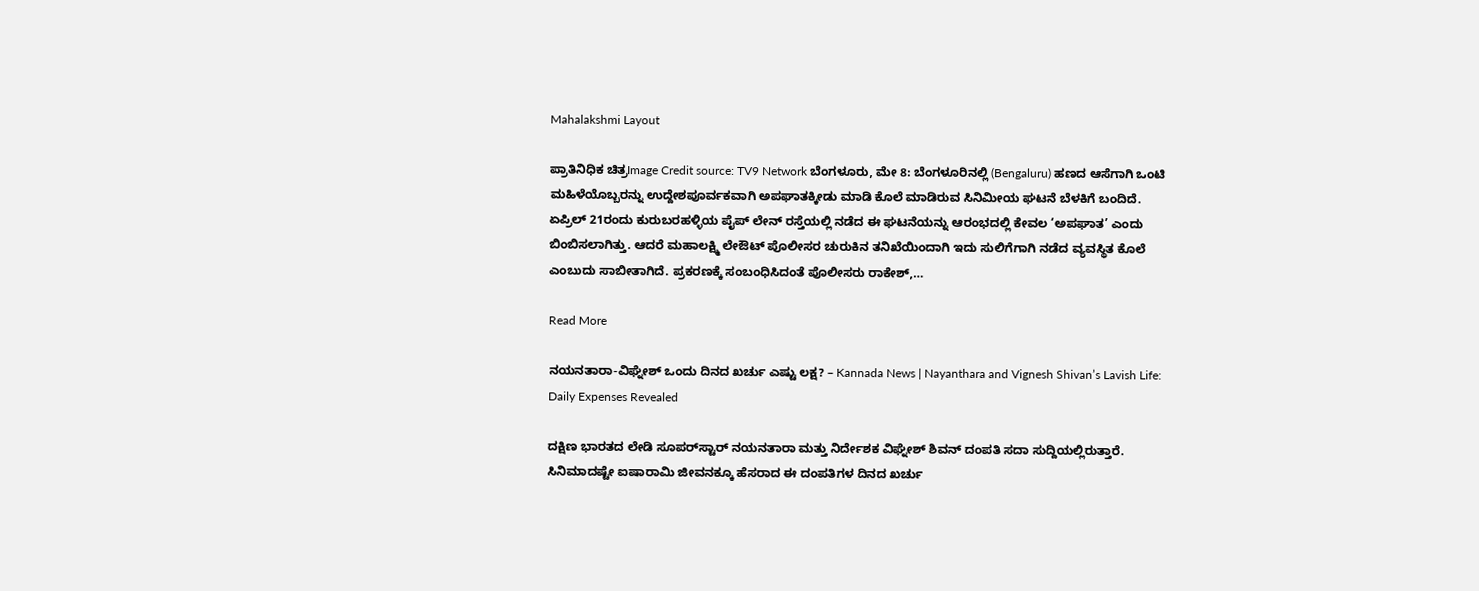Mahalakshmi Layout

ಪ್ರಾತಿನಿಧಿಕ ಚಿತ್ರImage Credit source: TV9 Network ಬೆಂಗಳೂರು, ಮೇ 8: ಬೆಂಗಳೂರಿನಲ್ಲಿ (Bengaluru) ಹಣದ ಆಸೆಗಾಗಿ ಒಂಟಿ ಮಹಿಳೆಯೊಬ್ಬರನ್ನು ಉದ್ದೇಶಪೂರ್ವಕವಾಗಿ ಅಪಘಾತಕ್ಕೀಡು ಮಾಡಿ ಕೊಲೆ ಮಾಡಿರುವ ಸಿನಿಮೀಯ ಘಟನೆ ಬೆಳಕಿಗೆ ಬಂದಿದೆ. ಏಪ್ರಿಲ್ 21ರಂದು ಕುರುಬರಹಳ್ಳಿಯ ಪೈಪ್ ಲೇನ್ ರಸ್ತೆಯಲ್ಲಿ ನಡೆದ ಈ ಘಟನೆಯನ್ನು ಆರಂಭದಲ್ಲಿ ಕೇವಲ ‘ಅಪಘಾತ’ ಎಂದು ಬಿಂಬಿಸಲಾಗಿತ್ತು. ಆದರೆ ಮಹಾಲಕ್ಷ್ಮಿ ಲೇಔಟ್ ಪೊಲೀಸರ ಚುರುಕಿನ ತನಿಖೆಯಿಂದಾಗಿ ಇದು ಸುಲಿಗೆಗಾಗಿ ನಡೆದ ವ್ಯವಸ್ಥಿತ ಕೊಲೆ ಎಂಬುದು ಸಾಬೀತಾಗಿದೆ. ಪ್ರಕರಣಕ್ಕೆ ಸಂಬಂಧಿಸಿದಂತೆ ಪೊಲೀಸರು ರಾಕೇಶ್,…

Read More

ನಯನತಾರಾ-ವಿಘ್ನೇಶ್ ಒಂದು ದಿನದ ಖರ್ಚು ಎಷ್ಟು ಲಕ್ಷ? – Kannada News | Nayanthara and Vignesh Shivan’s Lavish Life: Daily Expenses Revealed

ದಕ್ಷಿಣ ಭಾರತದ ಲೇಡಿ ಸೂಪರ್‌ಸ್ಟಾರ್ ನಯನತಾರಾ ಮತ್ತು ನಿರ್ದೇಶಕ ವಿಘ್ನೇಶ್ ಶಿವನ್ ದಂಪತಿ ಸದಾ ಸುದ್ದಿಯಲ್ಲಿರುತ್ತಾರೆ. ಸಿನಿಮಾದಷ್ಟೇ ಐಷಾರಾಮಿ ಜೀವನಕ್ಕೂ ಹೆಸರಾದ ಈ ದಂಪತಿಗಳ ದಿನದ ಖರ್ಚು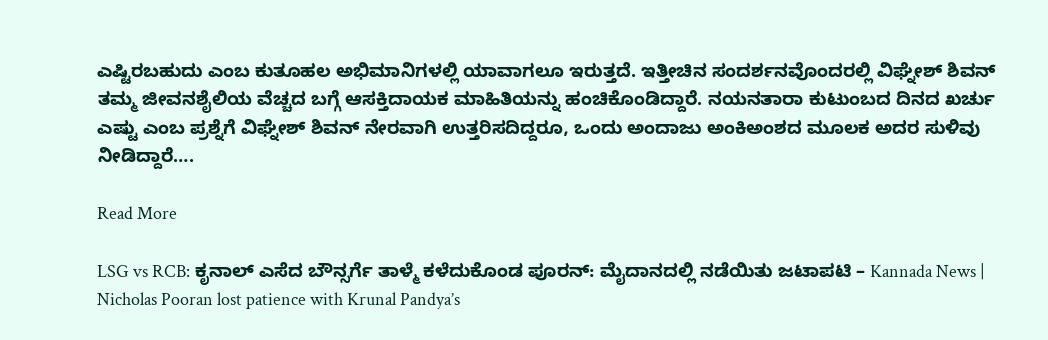ಎಷ್ಟಿರಬಹುದು ಎಂಬ ಕುತೂಹಲ ಅಭಿಮಾನಿಗಳಲ್ಲಿ ಯಾವಾಗಲೂ ಇರುತ್ತದೆ. ಇತ್ತೀಚಿನ ಸಂದರ್ಶನವೊಂದರಲ್ಲಿ ವಿಘ್ನೇಶ್ ಶಿವನ್ ತಮ್ಮ ಜೀವನಶೈಲಿಯ ವೆಚ್ಚದ ಬಗ್ಗೆ ಆಸಕ್ತಿದಾಯಕ ಮಾಹಿತಿಯನ್ನು ಹಂಚಿಕೊಂಡಿದ್ದಾರೆ. ನಯನತಾರಾ ಕುಟುಂಬದ ದಿನದ ಖರ್ಚು ಎಷ್ಟು ಎಂಬ ಪ್ರಶ್ನೆಗೆ ವಿಘ್ನೇಶ್ ಶಿವನ್ ನೇರವಾಗಿ ಉತ್ತರಿಸದಿದ್ದರೂ, ಒಂದು ಅಂದಾಜು ಅಂಕಿಅಂಶದ ಮೂಲಕ ಅದರ ಸುಳಿವು ನೀಡಿದ್ದಾರೆ….

Read More

LSG vs RCB: ಕೃನಾಲ್ ಎಸೆದ ಬೌನ್ಸರ್ಗೆ ತಾಳ್ಮೆ ಕಳೆದುಕೊಂಡ ಪೂರನ್: ಮೈದಾನದಲ್ಲಿ ನಡೆಯಿತು ಜಟಾಪಟಿ – Kannada News | Nicholas Pooran lost patience with Krunal Pandya’s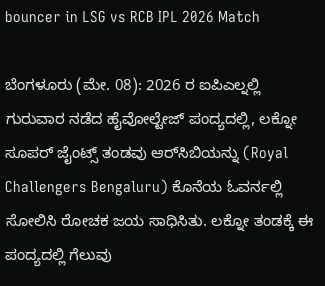bouncer in LSG vs RCB IPL 2026 Match

ಬೆಂಗಳೂರು (ಮೇ. 08): 2026 ರ ಐಪಿಎಲ್ನಲ್ಲಿ ಗುರುವಾರ ನಡೆದ ಹೈವೋಲ್ಟೇಜ್ ಪಂದ್ಯದಲ್ಲಿ, ಲಕ್ನೋ ಸೂಪರ್ ಜೈಂಟ್ಸ್ ತಂಡವು ಆರ್‌ಸಿಬಿಯನ್ನು (Royal Challengers Bengaluru) ಕೊನೆಯ ಓವರ್ನಲ್ಲಿ ಸೋಲಿಸಿ ರೋಚಕ ಜಯ ಸಾಧಿಸಿತು. ಲಕ್ನೋ ತಂಡಕ್ಕೆ ಈ ಪಂದ್ಯದಲ್ಲಿ ಗೆಲುವು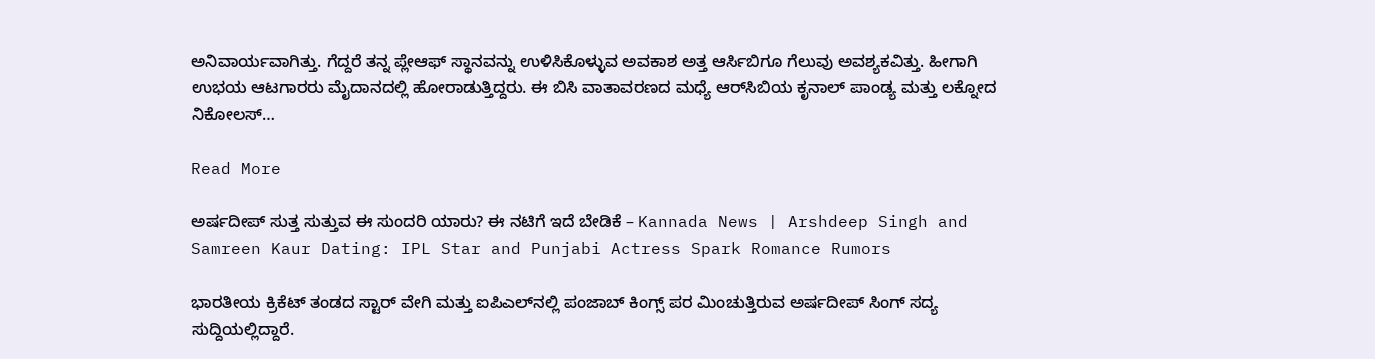ಅನಿವಾರ್ಯವಾಗಿತ್ತು. ಗೆದ್ದರೆ ತನ್ನ ಪ್ಲೇಆಫ್ ಸ್ಥಾನವನ್ನು ಉಳಿಸಿಕೊಳ್ಳುವ ಅವಕಾಶ ಅತ್ತ ಆರ್ಸಿಬಿಗೂ ಗೆಲುವು ಅವಶ್ಯಕವಿತ್ತು. ಹೀಗಾಗಿ ಉಭಯ ಆಟಗಾರರು ಮೈದಾನದಲ್ಲಿ ಹೋರಾಡುತ್ತಿದ್ದರು. ಈ ಬಿಸಿ ವಾತಾವರಣದ ಮಧ್ಯೆ ಆರ್‌ಸಿಬಿಯ ಕೃನಾಲ್ ಪಾಂಡ್ಯ ಮತ್ತು ಲಕ್ನೋದ ನಿಕೋಲಸ್…

Read More

ಅರ್ಷದೀಪ್ ಸುತ್ತ ಸುತ್ತುವ ಈ ಸುಂದರಿ ಯಾರು? ಈ ನಟಿಗೆ ಇದೆ ಬೇಡಿಕೆ – Kannada News | Arshdeep Singh and Samreen Kaur Dating: IPL Star and Punjabi Actress Spark Romance Rumors

ಭಾರತೀಯ ಕ್ರಿಕೆಟ್ ತಂಡದ ಸ್ಟಾರ್ ವೇಗಿ ಮತ್ತು ಐಪಿಎಲ್‌ನಲ್ಲಿ ಪಂಜಾಬ್ ಕಿಂಗ್ಸ್ ಪರ ಮಿಂಚುತ್ತಿರುವ ಅರ್ಷದೀಪ್ ಸಿಂಗ್ ಸದ್ಯ ಸುದ್ದಿಯಲ್ಲಿದ್ದಾರೆ.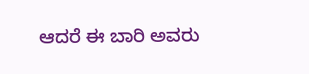ಆದರೆ ಈ ಬಾರಿ ಅವರು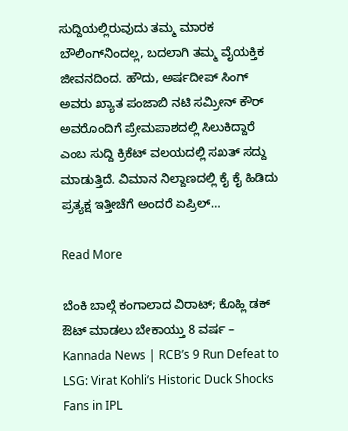ಸುದ್ದಿಯಲ್ಲಿರುವುದು ತಮ್ಮ ಮಾರಕ ಬೌಲಿಂಗ್‌ನಿಂದಲ್ಲ, ಬದಲಾಗಿ ತಮ್ಮ ವೈಯಕ್ತಿಕ ಜೀವನದಿಂದ. ಹೌದು, ಅರ್ಷದೀಪ್ ಸಿಂಗ್ ಅವರು ಖ್ಯಾತ ಪಂಜಾಬಿ ನಟಿ ಸಮ್ರೀನ್ ಕೌರ್ ಅವರೊಂದಿಗೆ ಪ್ರೇಮಪಾಶದಲ್ಲಿ ಸಿಲುಕಿದ್ದಾರೆ ಎಂಬ ಸುದ್ದಿ ಕ್ರಿಕೆಟ್ ವಲಯದಲ್ಲಿ ಸಖತ್ ಸದ್ದು ಮಾಡುತ್ತಿದೆ. ವಿಮಾನ ನಿಲ್ದಾಣದಲ್ಲಿ ಕೈ ಕೈ ಹಿಡಿದು ಪ್ರತ್ಯಕ್ಷ ಇತ್ತೀಚೆಗೆ ಅಂದರೆ ಏಪ್ರಿಲ್…

Read More

ಬೆಂಕಿ ಬಾಲ್ಗೆ ಕಂಗಾಲಾದ ವಿರಾಟ್; ಕೊಹ್ಲಿ ಡಕ್ ಔಟ್ ಮಾಡಲು ಬೇಕಾಯ್ತು 8 ವರ್ಷ – Kannada News | RCB’s 9 Run Defeat to LSG: Virat Kohli’s Historic Duck Shocks Fans in IPL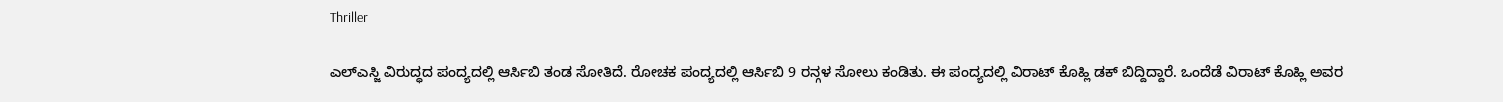Thriller

ಎಲ್ಎಸ್ಜಿ ವಿರುದ್ಧದ ಪಂದ್ಯದಲ್ಲಿ ಆರ್ಸಿಬಿ ತಂಡ ಸೋತಿದೆ. ರೋಚಕ ಪಂದ್ಯದಲ್ಲಿ ಆರ್ಸಿಬಿ 9 ರನ್ಗಳ ಸೋಲು ಕಂಡಿತು. ಈ ಪಂದ್ಯದಲ್ಲಿ ವಿರಾಟ್ ಕೊಹ್ಲಿ ಡಕ್ ಬಿದ್ದಿದ್ದಾರೆ. ಒಂದೆಡೆ ವಿರಾಟ್ ಕೊಹ್ಲಿ ಅವರ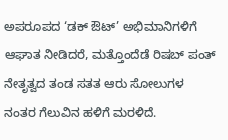ಅಪರೂಪದ ‘ಡಕ್ ಔಟ್’ ಅಭಿಮಾನಿಗಳಿಗೆ ಆಘಾತ ನೀಡಿದರೆ, ಮತ್ತೊಂದೆಡೆ ರಿಷಬ್ ಪಂತ್ ನೇತೃತ್ವದ ತಂಡ ಸತತ ಆರು ಸೋಲುಗಳ ನಂತರ ಗೆಲುವಿನ ಹಳಿಗೆ ಮರಳಿದೆ.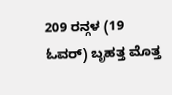209 ರನ್ಗಳ (19 ಓವರ್) ಬೃಹತ್ತ ಮೊತ್ತ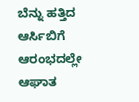ಬೆನ್ನು ಹತ್ತಿದ ಆರ್ಸಿಬಿಗೆ ಆರಂಭದಲ್ಲೇ ಆಘಾತ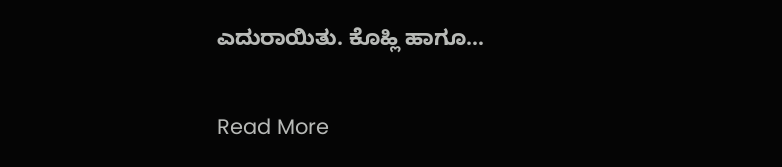ಎದುರಾಯಿತು. ಕೊಹ್ಲಿ ಹಾಗೂ…

Read More